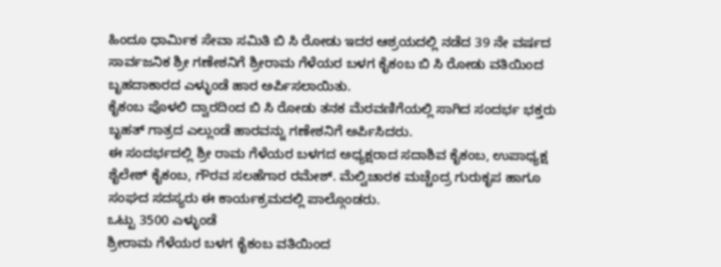ಹಿಂದೂ ಧಾರ್ಮಿಕ ಸೇವಾ ಸಮಿತಿ ಬಿ ಸಿ ರೋಡು ಇದರ ಆಶ್ರಯದಲ್ಲಿ ನಡೆದ 39 ನೇ ವರ್ಷದ ಸಾರ್ವಜನಿಕ ಶ್ರೀ ಗಣೇಶನಿಗೆ ಶ್ರೀರಾಮ ಗೆಳೆಯರ ಬಳಗ ಕೈಕಂಬ ಬಿ ಸಿ ರೋಡು ವತಿಯಿಂದ ಬೃಹದಾಕಾರದ ಎಳ್ಳುಂಡೆ ಹಾರ ಅರ್ಪಿಸಲಾಯಿತು.
ಕೈಕಂಬ ಪೊಳಲಿ ದ್ವಾರದಿಂದ ಬಿ ಸಿ ರೋಡು ತನಕ ಮೆರವಣಿಗೆಯಲ್ಲಿ ಸಾಗಿದ ಸಂದರ್ಭ ಭಕ್ತರು ಬೃಹತ್ ಗಾತ್ರದ ಎಲ್ಲುಂಡೆ ಹಾರವನ್ನು ಗಣೇಶನಿಗೆ ಅರ್ಪಿಸಿದರು.
ಈ ಸಂದರ್ಭದಲ್ಲಿ ಶ್ರೀ ರಾಮ ಗೆಳೆಯರ ಬಳಗದ ಅಧ್ಯಕ್ಷರಾದ ಸದಾಶಿವ ಕೈಕಂಬ, ಉಪಾಧ್ಯಕ್ಷ ಶೈಲೇಶ್ ಕೈಕಂಬ, ಗೌರವ ಸಲಹೆಗಾರ ರಮೇಶ್. ಮೆಲ್ವಿಚಾರಕ ಮಚ್ಚೆಂದ್ರ ಗುರುಕೃಪ ಹಾಗೂ ಸಂಘದ ಸದಸ್ಯರು ಈ ಕಾರ್ಯಕ್ರಮದಲ್ಲಿ ಪಾಲ್ಗೊಂಡರು.
ಒಟ್ಟು 3500 ಎಳ್ಳುಂಡೆ
ಶ್ರೀರಾಮ ಗೆಳೆಯರ ಬಳಗ ಕೈಕಂಬ ವತಿಯಿಂದ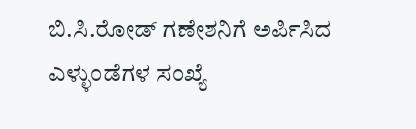ಬಿ.ಸಿ.ರೋಡ್ ಗಣೇಶನಿಗೆ ಅರ್ಪಿಸಿದ ಎಳ್ಳುಂಡೆಗಳ ಸಂಖ್ಯೆ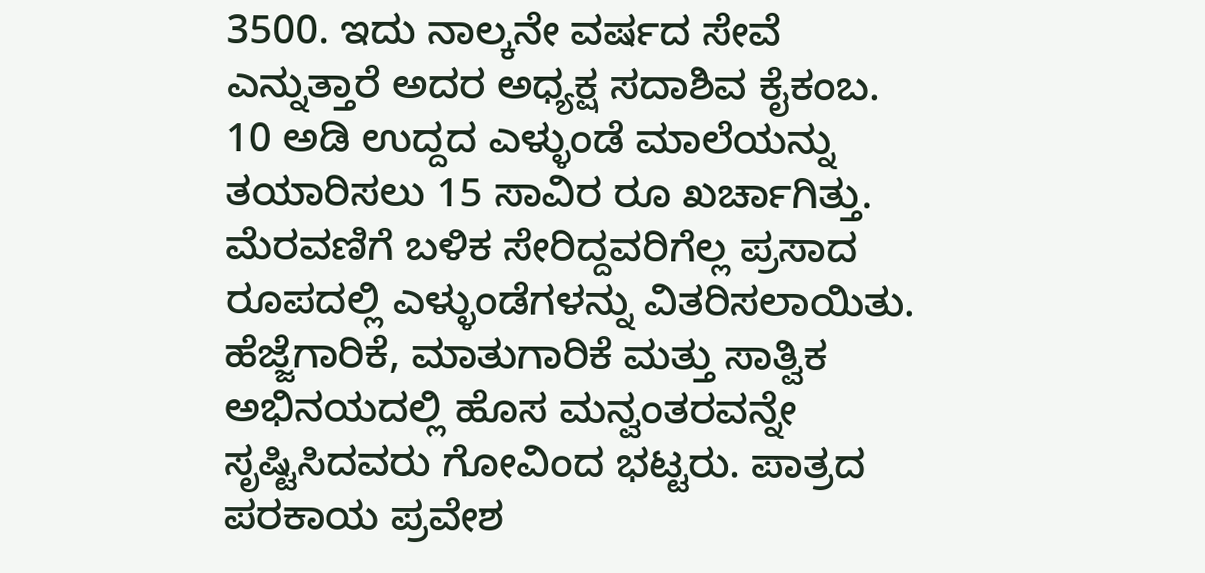3500. ಇದು ನಾಲ್ಕನೇ ವರ್ಷದ ಸೇವೆ ಎನ್ನುತ್ತಾರೆ ಅದರ ಅಧ್ಯಕ್ಷ ಸದಾಶಿವ ಕೈಕಂಬ. 10 ಅಡಿ ಉದ್ದದ ಎಳ್ಳುಂಡೆ ಮಾಲೆಯನ್ನು ತಯಾರಿಸಲು 15 ಸಾವಿರ ರೂ ಖರ್ಚಾಗಿತ್ತು. ಮೆರವಣಿಗೆ ಬಳಿಕ ಸೇರಿದ್ದವರಿಗೆಲ್ಲ ಪ್ರಸಾದ ರೂಪದಲ್ಲಿ ಎಳ್ಳುಂಡೆಗಳನ್ನು ವಿತರಿಸಲಾಯಿತು.
ಹೆಜ್ಜೆಗಾರಿಕೆ, ಮಾತುಗಾರಿಕೆ ಮತ್ತು ಸಾತ್ವಿಕ ಅಭಿನಯದಲ್ಲಿ ಹೊಸ ಮನ್ವಂತರವನ್ನೇ ಸೃಷ್ಟಿಸಿದವರು ಗೋವಿಂದ ಭಟ್ಟರು. ಪಾತ್ರದ ಪರಕಾಯ ಪ್ರವೇಶ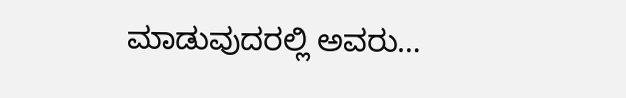ಮಾಡುವುದರಲ್ಲಿ ಅವರು…